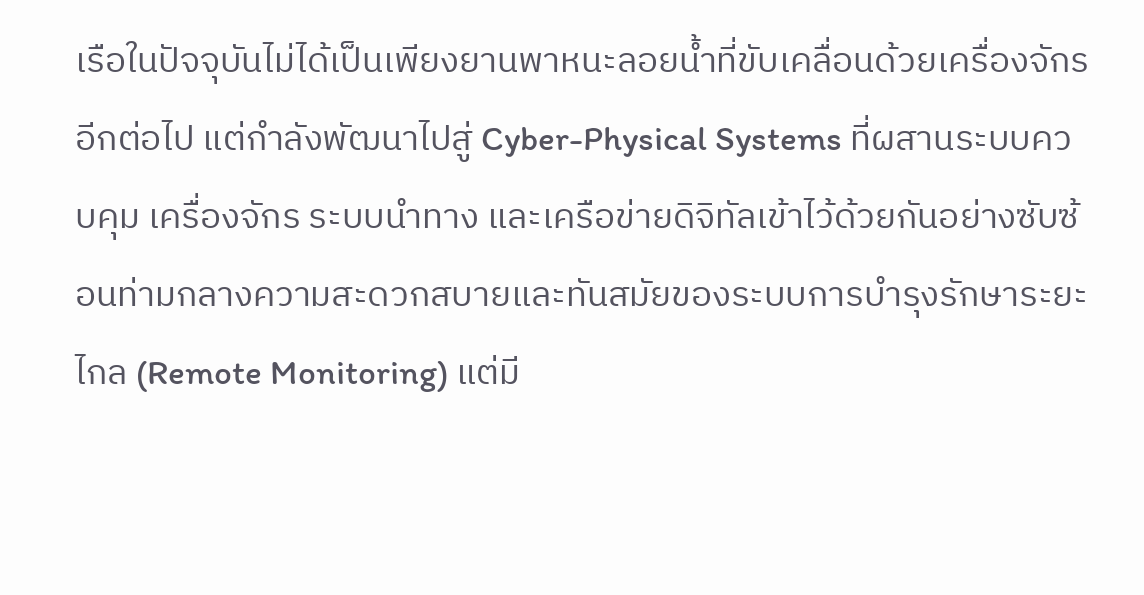เรือในปัจจุบันไม่ได้เป็นเพียงยานพาหนะลอยน้ำที่ขับเคลื่อนด้วยเครื่องจักรอีกต่อไป แต่กำลังพัฒนาไปสู่ Cyber-Physical Systems ที่ผสานระบบควบคุม เครื่องจักร ระบบนำทาง และเครือข่ายดิจิทัลเข้าไว้ด้วยกันอย่างซับซ้อนท่ามกลางความสะดวกสบายและทันสมัยของระบบการบำรุงรักษาระยะไกล (Remote Monitoring) แต่มี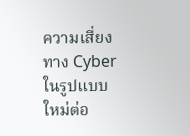ความเสี่ยงทาง Cyberในรูปแบบใหม่ต่อ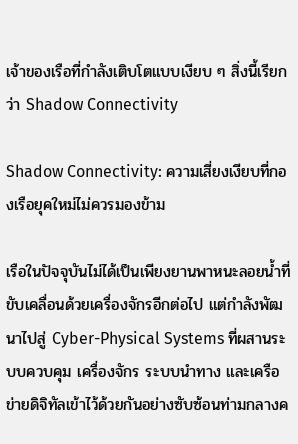เจ้าของเรือที่กำลังเติบโตแบบเงียบ ๆ สิ่งนี้เรียกว่า Shadow Connectivity

Shadow Connectivity: ความเสี่ยงเงียบที่กองเรือยุคใหม่ไม่ควรมองข้าม

เรือในปัจจุบันไม่ได้เป็นเพียงยานพาหนะลอยน้ำที่ขับเคลื่อนด้วยเครื่องจักรอีกต่อไป แต่กำลังพัฒนาไปสู่ Cyber-Physical Systems ที่ผสานระบบควบคุม เครื่องจักร ระบบนำทาง และเครือข่ายดิจิทัลเข้าไว้ด้วยกันอย่างซับซ้อนท่ามกลางค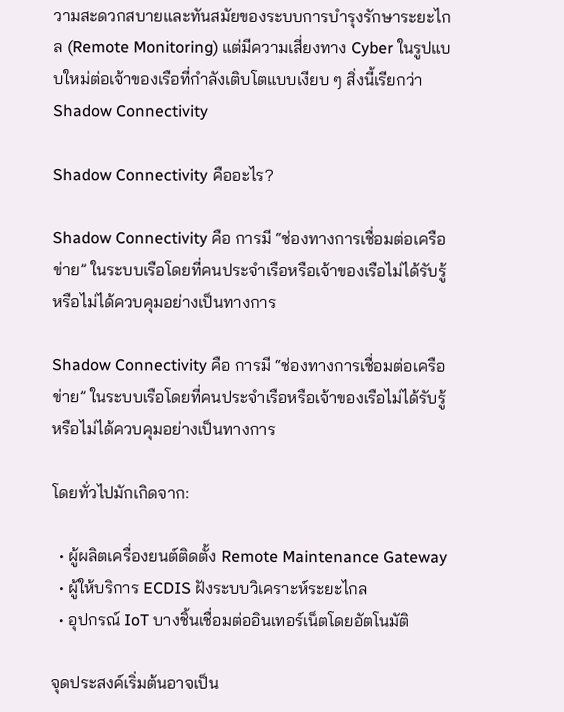วามสะดวกสบายและทันสมัยของระบบการบำรุงรักษาระยะไกล (Remote Monitoring) แต่มีความเสี่ยงทาง Cyber ในรูปแบบใหม่ต่อเจ้าของเรือที่กำลังเติบโตแบบเงียบ ๆ สิ่งนี้เรียกว่า Shadow Connectivity

Shadow Connectivity คืออะไร?

Shadow Connectivity คือ การมี “ช่องทางการเชื่อมต่อเครือข่าย” ในระบบเรือโดยที่คนประจำเรือหรือเจ้าของเรือไม่ได้รับรู้หรือไม่ได้ควบคุมอย่างเป็นทางการ

Shadow Connectivity คือ การมี “ช่องทางการเชื่อมต่อเครือข่าย” ในระบบเรือโดยที่คนประจำเรือหรือเจ้าของเรือไม่ได้รับรู้หรือไม่ได้ควบคุมอย่างเป็นทางการ

โดยทั่วไปมักเกิดจาก:

  • ผู้ผลิตเครื่องยนต์ติดตั้ง Remote Maintenance Gateway
  • ผู้ให้บริการ ECDIS ฝังระบบวิเคราะห์ระยะไกล
  • อุปกรณ์ IoT บางชิ้นเชื่อมต่ออินเทอร์เน็ตโดยอัตโนมัติ

จุดประสงค์เริ่มต้นอาจเป็น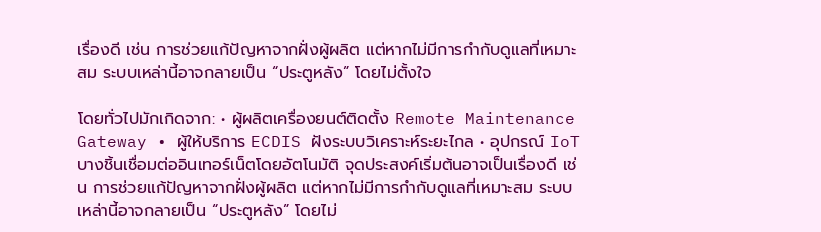เรื่องดี เช่น การช่วยแก้ปัญหาจากฝั่งผู้ผลิต แต่หากไม่มีการกำกับดูแลที่เหมาะสม ระบบเหล่านี้อาจกลายเป็น “ประตูหลัง” โดยไม่ตั้งใจ

โดยทั่วไปมักเกิดจาก: • ผู้ผลิตเครื่องยนต์ติดตั้ง Remote Maintenance Gateway • ผู้ให้บริการ ECDIS ฝังระบบวิเคราะห์ระยะไกล • อุปกรณ์ IoT บางชิ้นเชื่อมต่ออินเทอร์เน็ตโดยอัตโนมัติ จุดประสงค์เริ่มต้นอาจเป็นเรื่องดี เช่น การช่วยแก้ปัญหาจากฝั่งผู้ผลิต แต่หากไม่มีการกำกับดูแลที่เหมาะสม ระบบเหล่านี้อาจกลายเป็น “ประตูหลัง” โดยไม่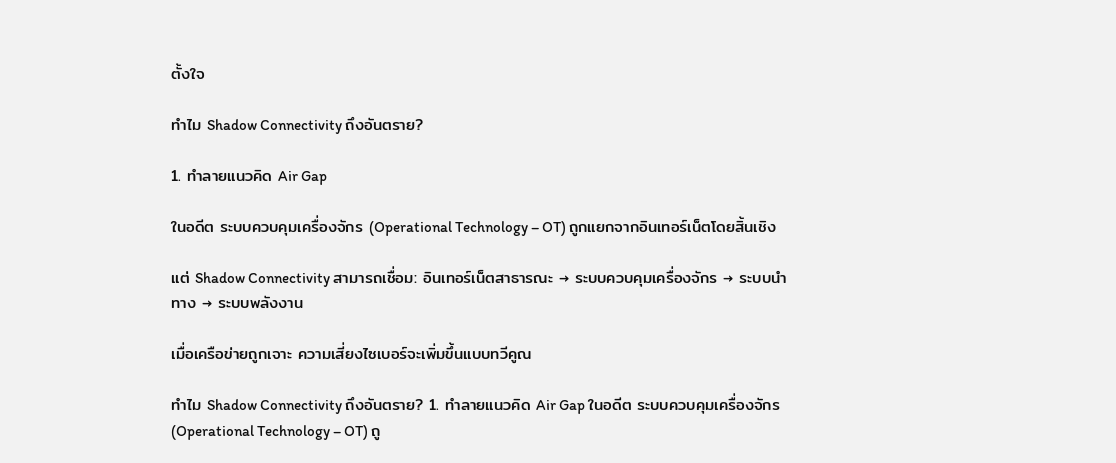ตั้งใจ

ทำไม Shadow Connectivity ถึงอันตราย?

1. ทำลายแนวคิด Air Gap

ในอดีต ระบบควบคุมเครื่องจักร (Operational Technology – OT) ถูกแยกจากอินเทอร์เน็ตโดยสิ้นเชิง

แต่ Shadow Connectivity สามารถเชื่อม: อินเทอร์เน็ตสาธารณะ → ระบบควบคุมเครื่องจักร → ระบบนำทาง → ระบบพลังงาน

เมื่อเครือข่ายถูกเจาะ ความเสี่ยงไซเบอร์จะเพิ่มขึ้นแบบทวีคูณ

ทำไม Shadow Connectivity ถึงอันตราย? 1. ทำลายแนวคิด Air Gap ในอดีต ระบบควบคุมเครื่องจักร (Operational Technology – OT) ถู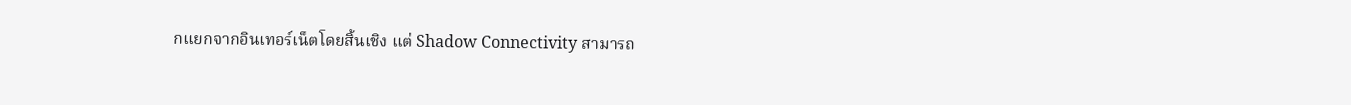กแยกจากอินเทอร์เน็ตโดยสิ้นเชิง แต่ Shadow Connectivity สามารถ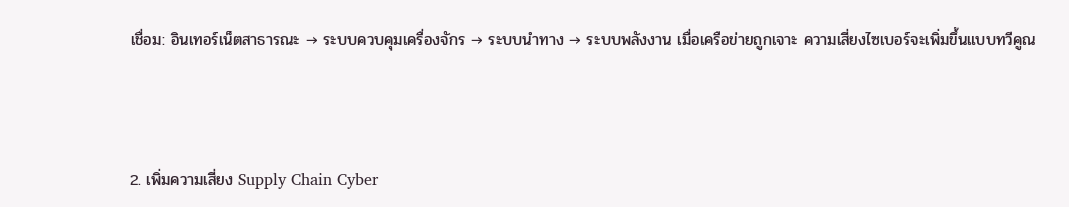เชื่อม: อินเทอร์เน็ตสาธารณะ → ระบบควบคุมเครื่องจักร → ระบบนำทาง → ระบบพลังงาน เมื่อเครือข่ายถูกเจาะ ความเสี่ยงไซเบอร์จะเพิ่มขึ้นแบบทวีคูณ



2. เพิ่มความเสี่ยง Supply Chain Cyber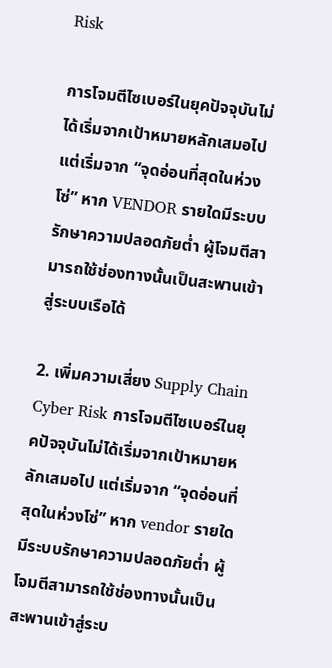Risk

การโจมตีไซเบอร์ในยุคปัจจุบันไม่ได้เริ่มจากเป้าหมายหลักเสมอไป แต่เริ่มจาก “จุดอ่อนที่สุดในห่วงโซ่” หาก VENDOR รายใดมีระบบรักษาความปลอดภัยต่ำ ผู้โจมตีสามารถใช้ช่องทางนั้นเป็นสะพานเข้าสู่ระบบเรือได้

2. เพิ่มความเสี่ยง Supply Chain Cyber Risk การโจมตีไซเบอร์ในยุคปัจจุบันไม่ได้เริ่มจากเป้าหมายหลักเสมอไป แต่เริ่มจาก “จุดอ่อนที่สุดในห่วงโซ่” หาก vendor รายใดมีระบบรักษาความปลอดภัยต่ำ ผู้โจมตีสามารถใช้ช่องทางนั้นเป็นสะพานเข้าสู่ระบ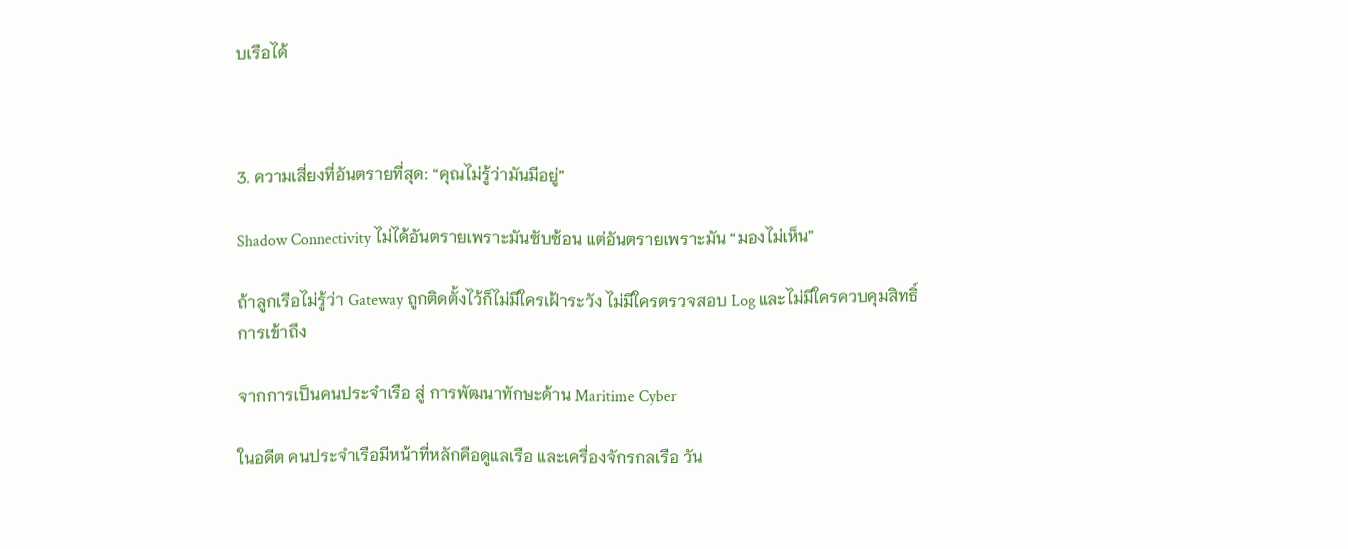บเรือได้



3. ความเสี่ยงที่อันตรายที่สุด: “คุณไม่รู้ว่ามันมีอยู่”

Shadow Connectivity ไม่ได้อันตรายเพราะมันซับซ้อน แต่อันตรายเพราะมัน “มองไม่เห็น”

ถ้าลูกเรือไม่รู้ว่า Gateway ถูกติดตั้งไว้ก็ไม่มีใครเฝ้าระวัง ไม่มีใครตรวจสอบ Log และไม่มีใครควบคุมสิทธิ์การเข้าถึง

จากการเป็นคนประจำเรือ สู่ การพัฒนาทักษะด้าน Maritime Cyber

ในอดีต คนประจำเรือมีหน้าที่หลักคือดูแลเรือ และเครื่องจักรกลเรือ วัน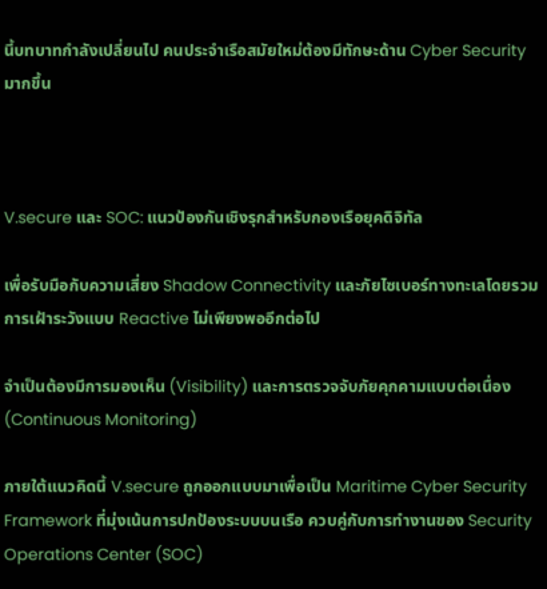นี้บทบาทกำลังเปลี่ยนไป คนประจำเรือสมัยใหม่ต้องมีทักษะด้าน Cyber Security มากขึ้น



V.secure และ SOC: แนวป้องกันเชิงรุกสำหรับกองเรือยุคดิจิทัล

เพื่อรับมือกับความเสี่ยง Shadow Connectivity และภัยไซเบอร์ทางทะเลโดยรวม การเฝ้าระวังแบบ Reactive ไม่เพียงพออีกต่อไป

จำเป็นต้องมีการมองเห็น (Visibility) และการตรวจจับภัยคุกคามแบบต่อเนื่อง (Continuous Monitoring)

ภายใต้แนวคิดนี้ V.secure ถูกออกแบบมาเพื่อเป็น Maritime Cyber Security Framework ที่มุ่งเน้นการปกป้องระบบบนเรือ ควบคู่กับการทำงานของ Security Operations Center (SOC)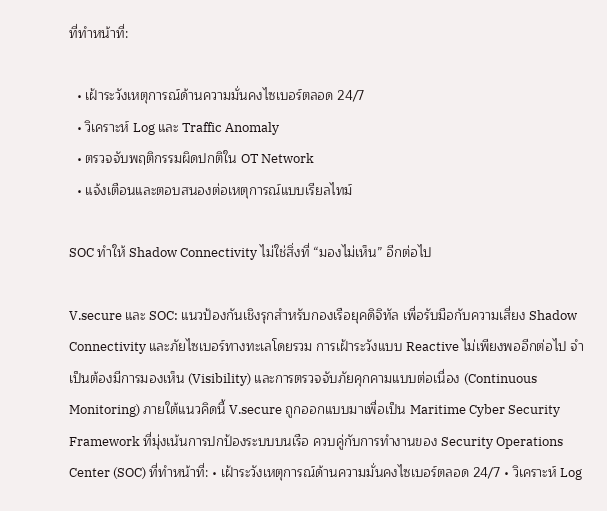ที่ทำหน้าที่:

  • เฝ้าระวังเหตุการณ์ด้านความมั่นคงไซเบอร์ตลอด 24/7
  • วิเคราะห์ Log และ Traffic Anomaly
  • ตรวจจับพฤติกรรมผิดปกติใน OT Network
  • แจ้งเตือนและตอบสนองต่อเหตุการณ์แบบเรียลไทม์

SOC ทำให้ Shadow Connectivity ไม่ใช่สิ่งที่ “มองไม่เห็น” อีกต่อไป

V.secure และ SOC: แนวป้องกันเชิงรุกสำหรับกองเรือยุคดิจิทัล เพื่อรับมือกับความเสี่ยง Shadow Connectivity และภัยไซเบอร์ทางทะเลโดยรวม การเฝ้าระวังแบบ Reactive ไม่เพียงพออีกต่อไป จำเป็นต้องมีการมองเห็น (Visibility) และการตรวจจับภัยคุกคามแบบต่อเนื่อง (Continuous Monitoring) ภายใต้แนวคิดนี้ V.secure ถูกออกแบบมาเพื่อเป็น Maritime Cyber Security Framework ที่มุ่งเน้นการปกป้องระบบบนเรือ ควบคู่กับการทำงานของ Security Operations Center (SOC) ที่ทำหน้าที่: • เฝ้าระวังเหตุการณ์ด้านความมั่นคงไซเบอร์ตลอด 24/7 • วิเคราะห์ Log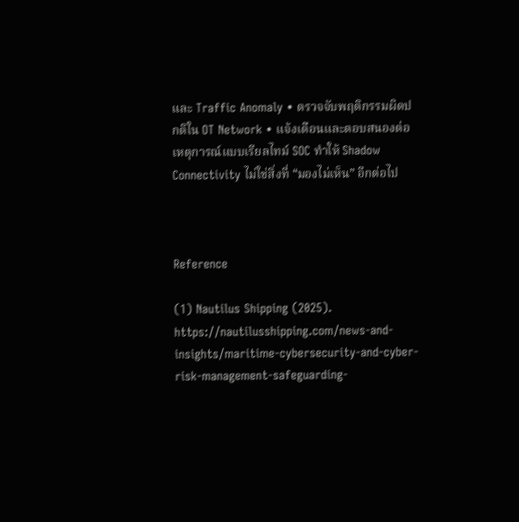และ Traffic Anomaly • ตรวจจับพฤติกรรมผิดปกติใน OT Network • แจ้งเตือนและตอบสนองต่อเหตุการณ์แบบเรียลไทม์ SOC ทำให้ Shadow Connectivity ไม่ใช่สิ่งที่ “มองไม่เห็น” อีกต่อไป



Reference

(1) Nautilus Shipping (2025). https://nautilusshipping.com/news-and-insights/maritime-cybersecurity-and-cyber-risk-management-safeguarding-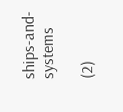ships-and-systems

(2)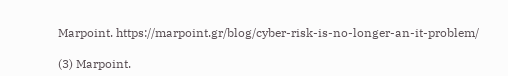Marpoint. https://marpoint.gr/blog/cyber-risk-is-no-longer-an-it-problem/

(3) Marpoint.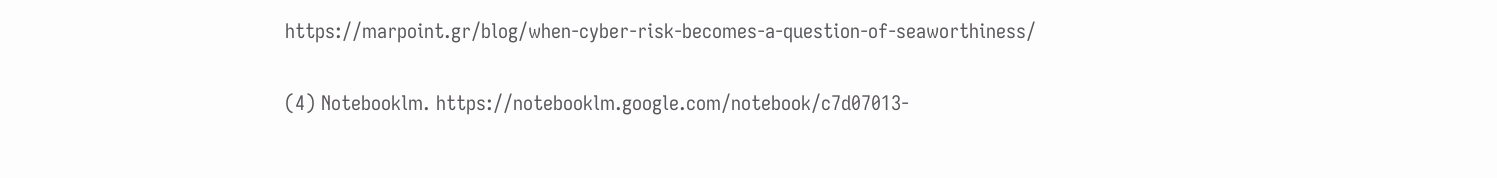https://marpoint.gr/blog/when-cyber-risk-becomes-a-question-of-seaworthiness/

(4) Notebooklm. https://notebooklm.google.com/notebook/c7d07013-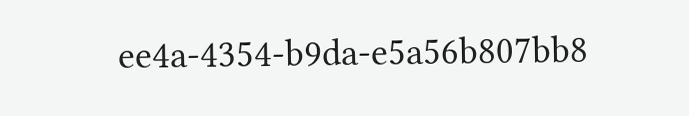ee4a-4354-b9da-e5a56b807bb8